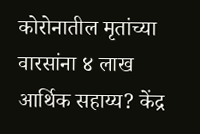कोरोनातील मृतांच्या वारसांना ४ लाख आर्थिक सहाय्य? केंद्र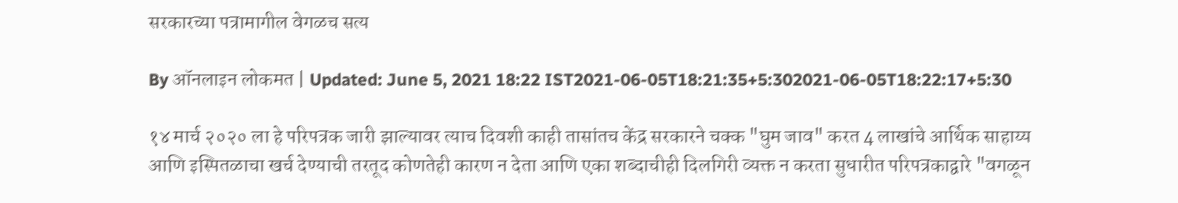सरकारच्या पत्रामागील वेगळच सत्य

By ऑनलाइन लोकमत | Updated: June 5, 2021 18:22 IST2021-06-05T18:21:35+5:302021-06-05T18:22:17+5:30

१४ मार्च २०२० ला हे परिपत्रक जारी झाल्यावर त्याच दिवशी काही तासांतच केंद्र सरकारने चक्क "घुम जाव" करत 4 लाखांचे आर्थिक साहाय्य आणि इस्पितळाचा खर्च देण्याची तरतूद कोणतेही कारण न देता आणि एका शब्दाचीही दिलगिरी व्यक्त न करता सुधारीत परिपत्रकाद्वारे "वगळून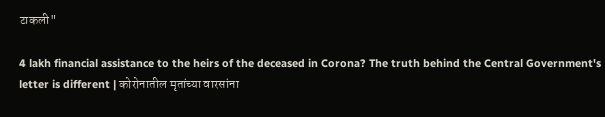टाकली"

4 lakh financial assistance to the heirs of the deceased in Corona? The truth behind the Central Government's letter is different | कोरोनातील मृतांच्या वारसांना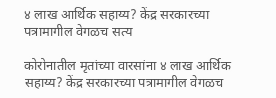४ लाख आर्थिक सहाय्य? केंद्र सरकारच्या पत्रामागील वेगळच सत्य

कोरोनातील मृतांच्या वारसांना ४ लाख आर्थिक सहाय्य? केंद्र सरकारच्या पत्रामागील वेगळच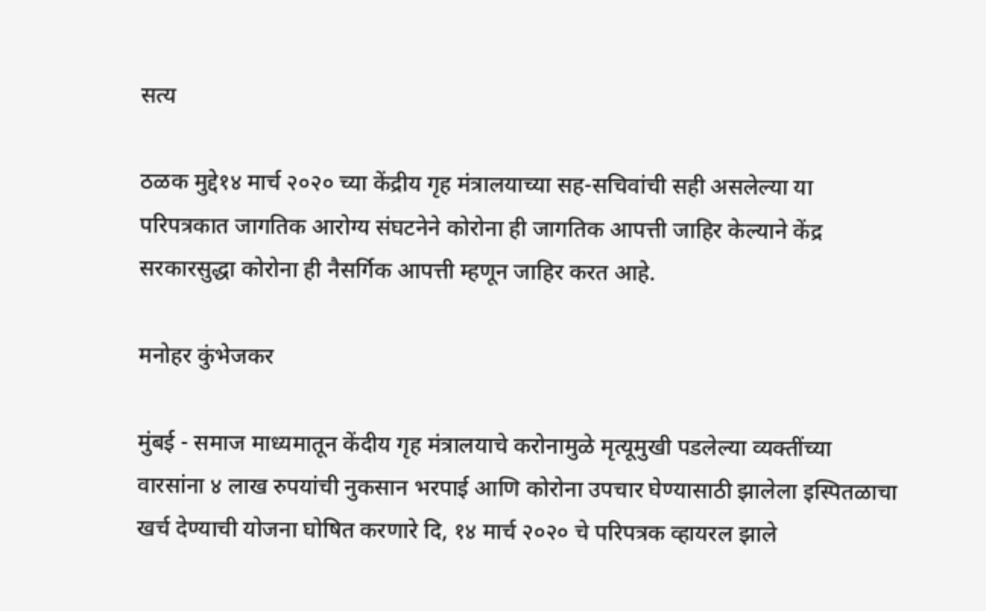सत्य

ठळक मुद्दे१४ मार्च २०२० च्या केंद्रीय गृह मंत्रालयाच्या सह-सचिवांची सही असलेल्या या परिपत्रकात जागतिक आरोग्य संघटनेने कोरोना ही जागतिक आपत्ती जाहिर केल्याने केंद्र सरकारसुद्धा कोरोना ही नैसर्गिक आपत्ती म्हणून जाहिर करत आहे.

मनोहर कुंभेजकर

मुंबई - समाज माध्यमातून केंदीय गृह मंत्रालयाचे करोनामुळे मृत्यूमुखी पडलेल्या व्यक्तींच्या वारसांना ४ लाख रुपयांची नुकसान भरपाई आणि कोरोना उपचार घेण्यासाठी झालेला इस्पितळाचा खर्च देण्याची योजना घोषित करणारे दि, १४ मार्च २०२० चे परिपत्रक व्हायरल झाले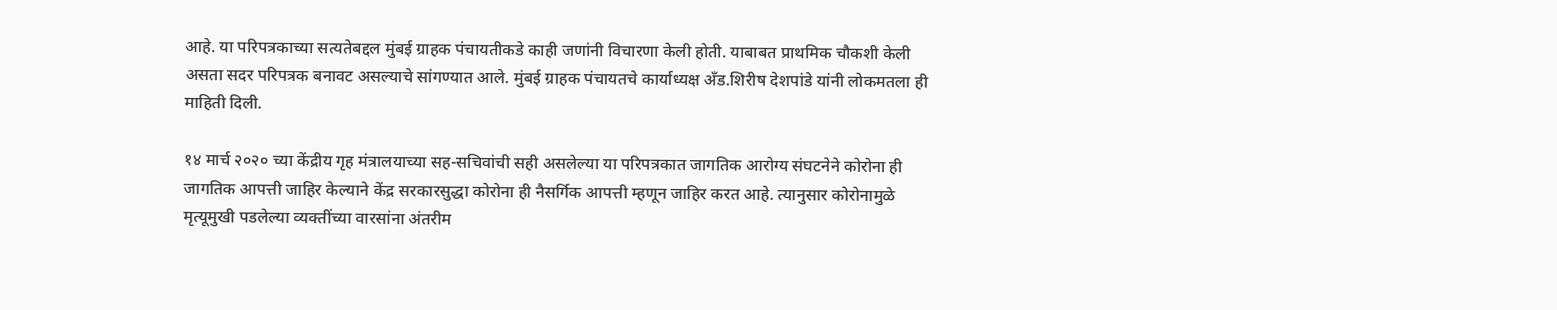आहे. या परिपत्रकाच्या सत्यतेबद्दल मुंबई ग्राहक पंचायतीकडे काही जणांनी विचारणा केली होती. याबाबत प्राथमिक चौकशी केली असता सदर परिपत्रक बनावट असल्याचे सांगण्यात आले. मुंबई ग्राहक पंचायतचे कार्याध्यक्ष अँड.शिरीष देशपांडे यांनी लोकमतला ही माहिती दिली.

१४ मार्च २०२० च्या केंद्रीय गृह मंत्रालयाच्या सह-सचिवांची सही असलेल्या या परिपत्रकात जागतिक आरोग्य संघटनेने कोरोना ही जागतिक आपत्ती जाहिर केल्याने केंद्र सरकारसुद्धा कोरोना ही नैसर्गिक आपत्ती म्हणून जाहिर करत आहे. त्यानुसार कोरोनामुळे मृत्यूमुखी पडलेल्या व्यक्तींच्या वारसांना अंतरीम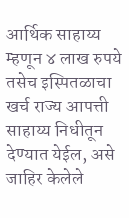आर्थिक साहाय्य म्हणून ४ लाख रुपये तसेच इस्पितळाचा खर्च राज्य आपत्ती साहाय्य निधीतून देण्यात येईल, असे जाहिर केलेले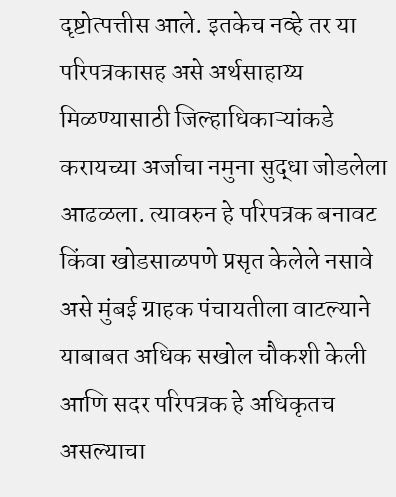दृष्टोत्पत्तीस आले. इतकेच नव्हे तर या परिपत्रकासह असे अर्थसाहाय्य मिळण्यासाठी जिल्हाधिकाऱ्यांकडे करायच्या अर्जाचा नमुना सुद्धा जोडलेला आढळला. त्यावरुन हे परिपत्रक बनावट किंवा खोडसाळपणे प्रसृत केलेले नसावे असे मुंबई ग्राहक पंचायतीला वाटल्याने याबाबत अधिक सखोल चौकशी केली आणि सदर परिपत्रक हे अधिकृतच असल्याचा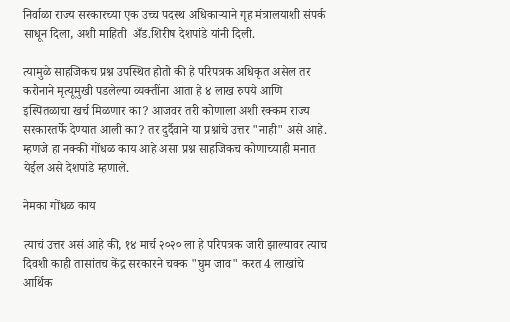निर्वाळा राज्य सरकारच्या एक उच्च पदस्थ अधिकाऱ्याने गृह मंत्रालयाशी संपर्क साधून दिला, अशी माहिती  अँड.शिरीष देशपांडे यांनी दिली.

त्यामुळे साहजिकच प्रश्न उपस्थित होतो की हे परिपत्रक अधिकृत असेल तर करोनाने मृत्यूमुखी पडलेल्या व्यक्तींना आता हे ४ लाख रुपये आणि इस्पितळाचा खर्च मिळणार का? आजवर तरी कोणाला अशी रक्कम राज्य सरकारतर्फे देण्यात आली का? तर दुर्दैवाने या प्रश्नांचे उत्तर "नाही" असे आहे. म्हणजे हा नक्की गोंधळ काय आहे असा प्रश्न साहजिकच कोणाच्याही मनात येईल असे देशपांडे म्हणाले.

नेमका गोंधळ काय

त्याचं उत्तर असं आहे की, १४ मार्च २०२० ला हे परिपत्रक जारी झाल्यावर त्याच दिवशी काही तासांतच केंद्र सरकारने चक्क "घुम जाव" करत 4 लाखांचे आर्थिक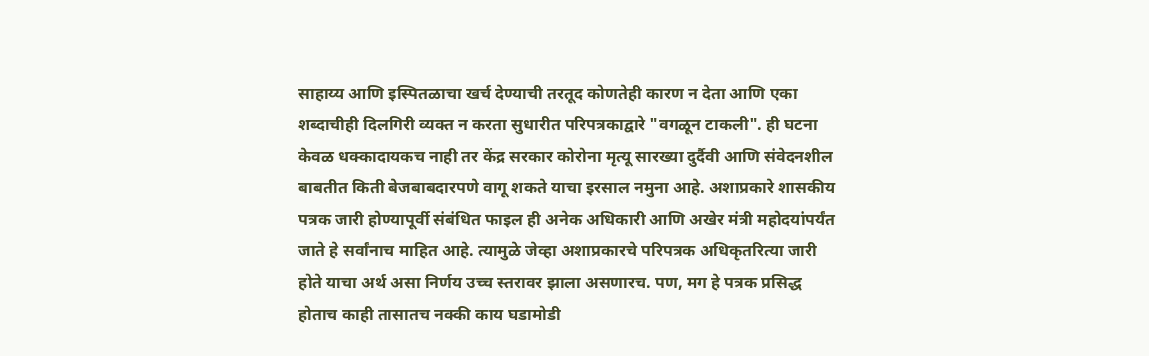साहाय्य आणि इस्पितळाचा खर्च देण्याची तरतूद कोणतेही कारण न देता आणि एका शब्दाचीही दिलगिरी व्यक्त न करता सुधारीत परिपत्रकाद्वारे "वगळून टाकली". ही घटना केवळ धक्कादायकच नाही तर केंद्र सरकार कोरोना मृत्यू सारख्या दुर्दैवी आणि संवेदनशील बाबतीत किती बेजबाबदारपणे वागू शकते याचा इरसाल नमुना आहे. अशाप्रकारे शासकीय पत्रक जारी होण्यापूर्वी संबंधित फाइल ही अनेक अधिकारी आणि अखेर मंत्री महोदयांपर्यंत जाते हे सर्वांनाच माहित आहे. त्यामुळे जेव्हा अशाप्रकारचे परिपत्रक अधिकृतरित्या जारी होते याचा अर्थ असा निर्णय उच्च स्तरावर झाला असणारच. पण, मग हे पत्रक प्रसिद्ध होताच काही तासातच नक्की काय घडामोडी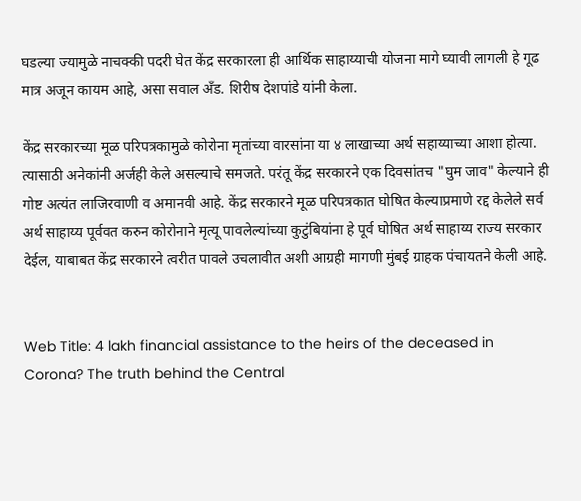घडल्या ज्यामुळे नाचक्की पदरी घेत केंद्र सरकारला ही आर्थिक साहाय्याची योजना मागे घ्यावी लागली हे गूढ मात्र अजून कायम आहे, असा सवाल अँड. शिरीष देशपांडे यांनी केला.

केंद्र सरकारच्या मूळ परिपत्रकामुळे कोरोना मृतांच्या वारसांना या ४ लाखाच्या अर्थ सहाय्याच्या आशा होत्या. त्यासाठी अनेकांनी अर्जही केले असल्याचे समजते. परंतू केंद्र सरकारने एक दिवसांतच "घुम जाव" केल्याने ही गोष्ट अत्यंत लाजिरवाणी व अमानवी आहे. केंद्र सरकारने मूळ परिपत्रकात घोषित केल्याप्रमाणे रद्द केलेले सर्व अर्थ साहाय्य पूर्ववत करुन कोरोनाने मृत्यू पावलेल्यांच्या कुटुंबियांना हे पूर्व घोषित अर्थ साहाय्य राज्य सरकार देईल, याबाबत केंद्र सरकारने त्वरीत पावले उचलावीत अशी आग्रही मागणी मुंबई ग्राहक पंचायतने केली आहे.


Web Title: 4 lakh financial assistance to the heirs of the deceased in Corona? The truth behind the Central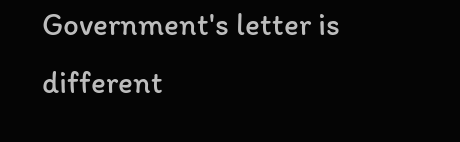Government's letter is different